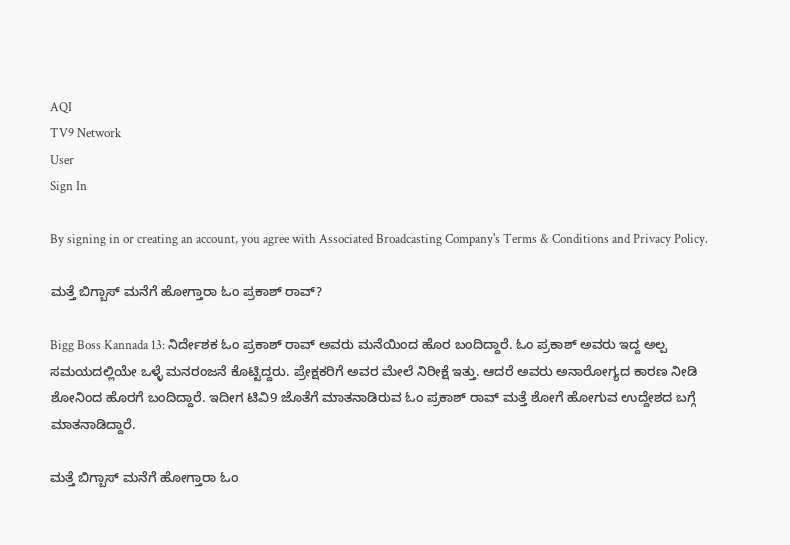AQI
TV9 Network
User
Sign In

By signing in or creating an account, you agree with Associated Broadcasting Company's Terms & Conditions and Privacy Policy.

ಮತ್ತೆ ಬಿಗ್ಬಾಸ್ ಮನೆಗೆ ಹೋಗ್ತಾರಾ ಓಂ ಪ್ರಕಾಶ್ ರಾವ್?

Bigg Boss Kannada 13: ನಿರ್ದೇಶಕ ಓಂ ಪ್ರಕಾಶ್ ರಾವ್ ಅವರು ಮನೆಯಿಂದ ಹೊರ ಬಂದಿದ್ದಾರೆ. ಓಂ ಪ್ರಕಾಶ್ ಅವರು ಇದ್ದ ಅಲ್ಪ ಸಮಯದಲ್ಲಿಯೇ ಒಳ್ಳೆ ಮನರಂಜನೆ ಕೊಟ್ಟಿದ್ದರು. ಪ್ರೇಕ್ಷಕರಿಗೆ ಅವರ ಮೇಲೆ ನಿರೀಕ್ಷೆ ಇತ್ತು. ಆದರೆ ಅವರು ಅನಾರೋಗ್ಯದ ಕಾರಣ ನೀಡಿ ಶೋನಿಂದ ಹೊರಗೆ ಬಂದಿದ್ದಾರೆ. ಇದೀಗ ಟಿವಿ9 ಜೊತೆಗೆ ಮಾತನಾಡಿರುವ ಓಂ ಪ್ರಕಾಶ್ ರಾವ್ ಮತ್ತೆ ಶೋಗೆ ಹೋಗುವ ಉದ್ದೇಶದ ಬಗ್ಗೆ ಮಾತನಾಡಿದ್ದಾರೆ.

ಮತ್ತೆ ಬಿಗ್ಬಾಸ್ ಮನೆಗೆ ಹೋಗ್ತಾರಾ ಓಂ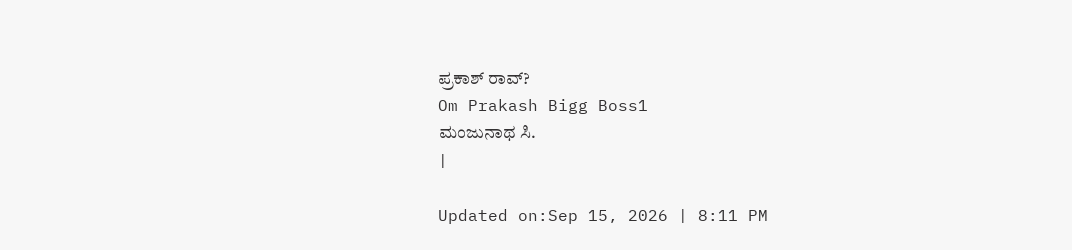ಪ್ರಕಾಶ್ ರಾವ್?
Om Prakash Bigg Boss1
ಮಂಜುನಾಥ ಸಿ.
|

Updated on:Sep 15, 2026 | 8:11 PM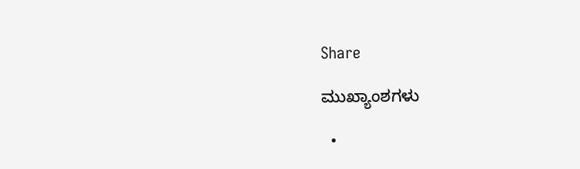Share

ಮುಖ್ಯಾಂಶಗಳು

  •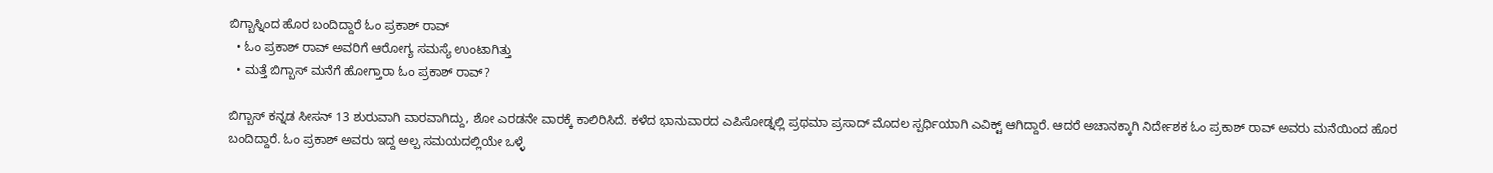ಬಿಗ್ಬಾಸ್ನಿಂದ ಹೊರ ಬಂದಿದ್ದಾರೆ ಓಂ ಪ್ರಕಾಶ್ ರಾವ್
  • ಓಂ ಪ್ರಕಾಶ್ ರಾವ್ ಅವರಿಗೆ ಆರೋಗ್ಯ ಸಮಸ್ಯೆ ಉಂಟಾಗಿತ್ತು
  • ಮತ್ತೆ ಬಿಗ್ಬಾಸ್ ಮನೆಗೆ ಹೋಗ್ತಾರಾ ಓಂ ಪ್ರಕಾಶ್ ರಾವ್?

ಬಿಗ್ಬಾಸ್ ಕನ್ನಡ ಸೀಸನ್ 13 ಶುರುವಾಗಿ ವಾರವಾಗಿದ್ದು, ಶೋ ಎರಡನೇ ವಾರಕ್ಕೆ ಕಾಲಿರಿಸಿದೆ. ಕಳೆದ ಭಾನುವಾರದ ಎಪಿಸೋಡ್ನಲ್ಲಿ ಪ್ರಥಮಾ ಪ್ರಸಾದ್ ಮೊದಲ ಸ್ಪರ್ಧಿಯಾಗಿ ಎವಿಕ್ಟ್ ಆಗಿದ್ದಾರೆ. ಆದರೆ ಅಚಾನಕ್ಕಾಗಿ ನಿರ್ದೇಶಕ ಓಂ ಪ್ರಕಾಶ್ ರಾವ್ ಅವರು ಮನೆಯಿಂದ ಹೊರ ಬಂದಿದ್ದಾರೆ. ಓಂ ಪ್ರಕಾಶ್ ಅವರು ಇದ್ದ ಅಲ್ಪ ಸಮಯದಲ್ಲಿಯೇ ಒಳ್ಳೆ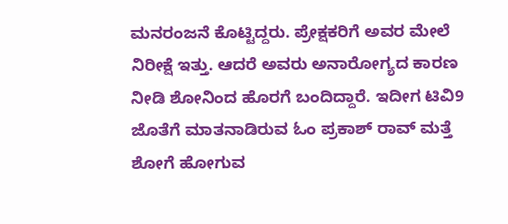ಮನರಂಜನೆ ಕೊಟ್ಟಿದ್ದರು. ಪ್ರೇಕ್ಷಕರಿಗೆ ಅವರ ಮೇಲೆ ನಿರೀಕ್ಷೆ ಇತ್ತು. ಆದರೆ ಅವರು ಅನಾರೋಗ್ಯದ ಕಾರಣ ನೀಡಿ ಶೋನಿಂದ ಹೊರಗೆ ಬಂದಿದ್ದಾರೆ. ಇದೀಗ ಟಿವಿ9 ಜೊತೆಗೆ ಮಾತನಾಡಿರುವ ಓಂ ಪ್ರಕಾಶ್ ರಾವ್ ಮತ್ತೆ ಶೋಗೆ ಹೋಗುವ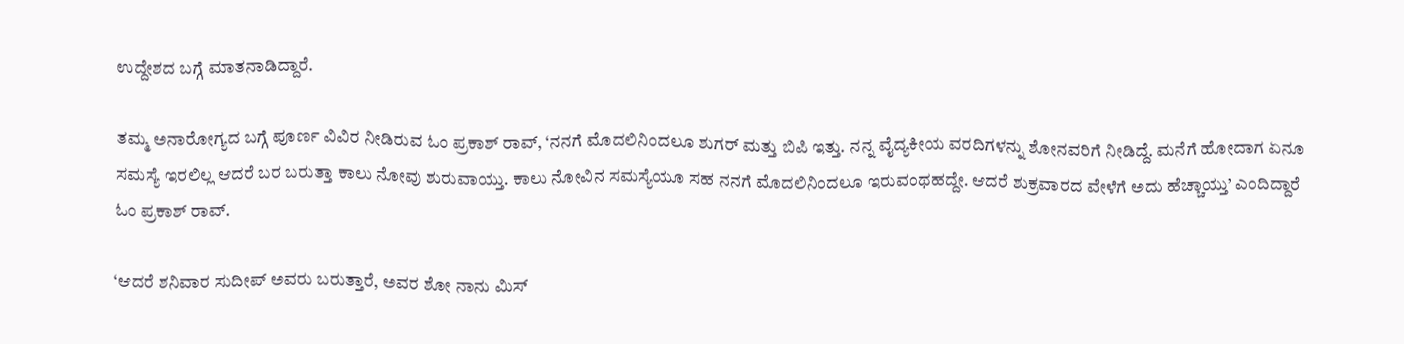ಉದ್ದೇಶದ ಬಗ್ಗೆ ಮಾತನಾಡಿದ್ದಾರೆ.

ತಮ್ಮ ಅನಾರೋಗ್ಯದ ಬಗ್ಗೆ ಪೂರ್ಣ ವಿವಿರ ನೀಡಿರುವ ಓಂ ಪ್ರಕಾಶ್ ರಾವ್, ‘ನನಗೆ ಮೊದಲಿನಿಂದಲೂ ಶುಗರ್ ಮತ್ತು ಬಿಪಿ ಇತ್ತು. ನನ್ನ ವೈದ್ಯಕೀಯ ವರದಿಗಳನ್ನು ಶೋನವರಿಗೆ ನೀಡಿದ್ದೆ. ಮನೆಗೆ ಹೋದಾಗ ಏನೂ ಸಮಸ್ಯೆ ಇರಲಿಲ್ಲ ಆದರೆ ಬರ ಬರುತ್ತಾ ಕಾಲು ನೋವು ಶುರುವಾಯ್ತು. ಕಾಲು ನೋವಿನ ಸಮಸ್ಯೆಯೂ ಸಹ ನನಗೆ ಮೊದಲಿನಿಂದಲೂ ಇರುವಂಥಹದ್ದೇ. ಆದರೆ ಶುಕ್ರವಾರದ ವೇಳೆಗೆ ಅದು ಹೆಚ್ಚಾಯ್ತು’ ಎಂದಿದ್ದಾರೆ ಓಂ ಪ್ರಕಾಶ್ ರಾವ್.

‘ಆದರೆ ಶನಿವಾರ ಸುದೀಪ್ ಅವರು ಬರುತ್ತಾರೆ, ಅವರ ಶೋ ನಾನು ಮಿಸ್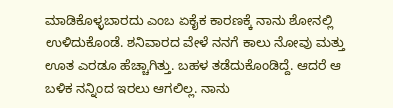ಮಾಡಿಕೊಳ್ಳಬಾರದು ಎಂಬ ಏಕೈಕ ಕಾರಣಕ್ಕೆ ನಾನು ಶೋನಲ್ಲಿ ಉಳಿದುಕೊಂಡೆ. ಶನಿವಾರದ ವೇಳೆ ನನಗೆ ಕಾಲು ನೋವು ಮತ್ತು ಊತ ಎರಡೂ ಹೆಚ್ಚಾಗಿತ್ತು. ಬಹಳ ತಡೆದುಕೊಂಡಿದ್ದೆ. ಆದರೆ ಆ ಬಳಿಕ ನನ್ನಿಂದ ಇರಲು ಆಗಲಿಲ್ಲ. ನಾನು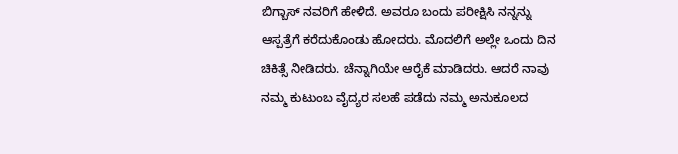ಬಿಗ್ಬಾಸ್ ನವರಿಗೆ ಹೇಳಿದೆ. ಅವರೂ ಬಂದು ಪರೀಕ್ಷಿಸಿ ನನ್ನನ್ನು ಆಸ್ಪತ್ರೆಗೆ ಕರೆದುಕೊಂಡು ಹೋದರು. ಮೊದಲಿಗೆ ಅಲ್ಲೇ ಒಂದು ದಿನ ಚಿಕಿತ್ಸೆ ನೀಡಿದರು. ಚೆನ್ನಾಗಿಯೇ ಆರೈಕೆ ಮಾಡಿದರು. ಆದರೆ ನಾವು ನಮ್ಮ ಕುಟುಂಬ ವೈದ್ಯರ ಸಲಹೆ ಪಡೆದು ನಮ್ಮ ಅನುಕೂಲದ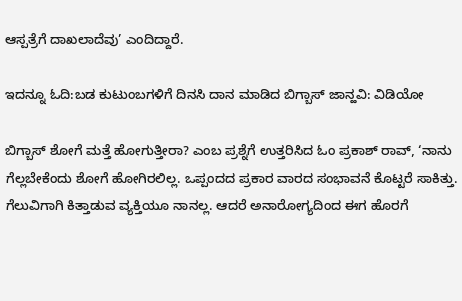ಆಸ್ಪತ್ರೆಗೆ ದಾಖಲಾದೆವು’ ಎಂದಿದ್ದಾರೆ.

ಇದನ್ನೂ ಓದಿ:ಬಡ ಕುಟುಂಬಗಳಿಗೆ ದಿನಸಿ ದಾನ ಮಾಡಿದ ಬಿಗ್ಬಾಸ್ ಜಾನ್ಹವಿ: ವಿಡಿಯೋ

ಬಿಗ್ಬಾಸ್ ಶೋಗೆ ಮತ್ತೆ ಹೋಗುತ್ತೀರಾ? ಎಂಬ ಪ್ರಶ್ನೆಗೆ ಉತ್ತರಿಸಿದ ಓಂ ಪ್ರಕಾಶ್ ರಾವ್, ‘ನಾನು ಗೆಲ್ಲಬೇಕೆಂದು ಶೋಗೆ ಹೋಗಿರಲಿಲ್ಲ. ಒಪ್ಪಂದದ ಪ್ರಕಾರ ವಾರದ ಸಂಭಾವನೆ ಕೊಟ್ಟರೆ ಸಾಕಿತ್ತು. ಗೆಲುವಿಗಾಗಿ ಕಿತ್ತಾಡುವ ವ್ಯಕ್ತಿಯೂ ನಾನಲ್ಲ. ಆದರೆ ಅನಾರೋಗ್ಯದಿಂದ ಈಗ ಹೊರಗೆ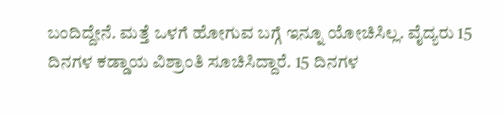ಬಂದಿದ್ದೇನೆ. ಮತ್ತೆ ಒಳಗೆ ಹೋಗುವ ಬಗ್ಗೆ ಇನ್ನೂ ಯೋಚಿಸಿಲ್ಲ. ವೈದ್ಯರು 15 ದಿನಗಳ ಕಡ್ಡಾಯ ವಿಶ್ರಾಂತಿ ಸೂಚಿಸಿದ್ದಾರೆ. 15 ದಿನಗಳ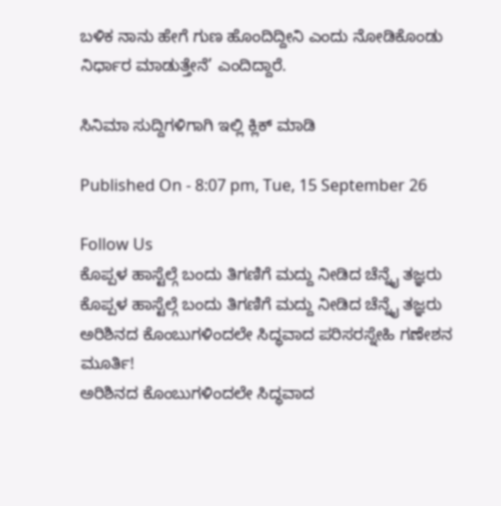ಬಳಿಕ ನಾನು ಹೇಗೆ ಗುಣ ಹೊಂದಿದ್ದೀನಿ ಎಂದು ನೋಡಿಕೊಂಡು ನಿರ್ಧಾರ ಮಾಡುತ್ತೇನೆ’ ಎಂದಿದ್ದಾರೆ.

ಸಿನಿಮಾ ಸುದ್ದಿಗಳಿಗಾಗಿ ಇಲ್ಲಿ ಕ್ಲಿಕ್ ಮಾಡಿ

Published On - 8:07 pm, Tue, 15 September 26

Follow Us
ಕೊಪ್ಪಳ ಹಾಸ್ಟೆಲ್ಗೆ ಬಂದು ತಿಗಣಿಗೆ ಮದ್ದು ನೀಡಿದ ಚೆನ್ನೈ ತಜ್ಞರು
ಕೊಪ್ಪಳ ಹಾಸ್ಟೆಲ್ಗೆ ಬಂದು ತಿಗಣಿಗೆ ಮದ್ದು ನೀಡಿದ ಚೆನ್ನೈ ತಜ್ಞರು
ಅರಿಶಿನದ ಕೊಂಬುಗಳಿಂದಲೇ ಸಿದ್ಧವಾದ ಪರಿಸರಸ್ನೇಹಿ ಗಣೇಶನ ಮೂರ್ತಿ!
ಅರಿಶಿನದ ಕೊಂಬುಗಳಿಂದಲೇ ಸಿದ್ಧವಾದ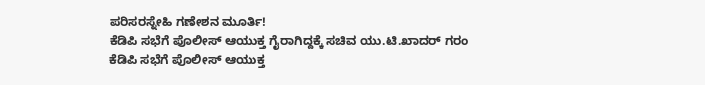ಪರಿಸರಸ್ನೇಹಿ ಗಣೇಶನ ಮೂರ್ತಿ!
ಕೆಡಿಪಿ ಸಭೆಗೆ ಪೊಲೀಸ್ ಆಯುಕ್ತ ಗೈರಾಗಿದ್ದಕ್ಕೆ ಸಚಿವ ಯು.ಟಿ.ಖಾದರ್ ಗರಂ
ಕೆಡಿಪಿ ಸಭೆಗೆ ಪೊಲೀಸ್ ಆಯುಕ್ತ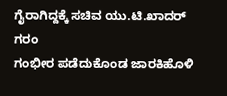ಗೈರಾಗಿದ್ದಕ್ಕೆ ಸಚಿವ ಯು.ಟಿ.ಖಾದರ್ ಗರಂ
ಗಂಭೀರ ಪಡೆದುಕೊಂಡ ಜಾರಕಿಹೊಳಿ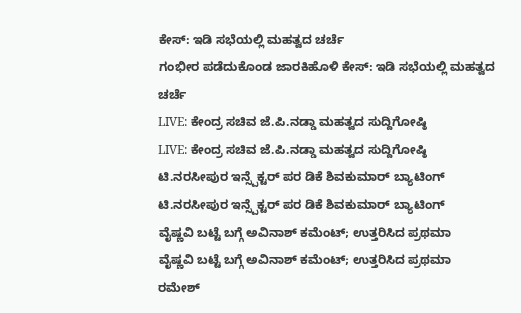ಕೇಸ್: ಇಡಿ ಸಭೆಯಲ್ಲಿ ಮಹತ್ವದ ಚರ್ಚೆ
ಗಂಭೀರ ಪಡೆದುಕೊಂಡ ಜಾರಕಿಹೊಳಿ ಕೇಸ್: ಇಡಿ ಸಭೆಯಲ್ಲಿ ಮಹತ್ವದ ಚರ್ಚೆ
LIVE: ಕೇಂದ್ರ ಸಚಿವ ಜೆ.ಪಿ‌.ನಡ್ಡಾ ಮಹತ್ವದ ಸುದ್ದಿಗೋಷ್ಠಿ
LIVE: ಕೇಂದ್ರ ಸಚಿವ ಜೆ.ಪಿ‌.ನಡ್ಡಾ ಮಹತ್ವದ ಸುದ್ದಿಗೋಷ್ಠಿ
ಟಿ.ನರಸೀಪುರ ಇನ್ಸ್ಪೆಕ್ಟರ್ ಪರ ಡಿಕೆ ಶಿವಕುಮಾರ್ ಬ್ಯಾಟಿಂಗ್
ಟಿ.ನರಸೀಪುರ ಇನ್ಸ್ಪೆಕ್ಟರ್ ಪರ ಡಿಕೆ ಶಿವಕುಮಾರ್ ಬ್ಯಾಟಿಂಗ್
ವೈಷ್ಣವಿ ಬಟ್ಟೆ ಬಗ್ಗೆ ಅವಿನಾಶ್ ಕಮೆಂಟ್; ಉತ್ತರಿಸಿದ ಪ್ರಥಮಾ
ವೈಷ್ಣವಿ ಬಟ್ಟೆ ಬಗ್ಗೆ ಅವಿನಾಶ್ ಕಮೆಂಟ್; ಉತ್ತರಿಸಿದ ಪ್ರಥಮಾ
ರಮೇಶ್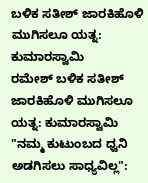ಬಳಿಕ ಸತೀಶ್ ಜಾರಕಿಹೊಳಿ ಮುಗಿಸಲೂ ಯತ್ನ: ಕುಮಾರಸ್ವಾಮಿ
ರಮೇಶ್ ಬಳಿಕ ಸತೀಶ್ ಜಾರಕಿಹೊಳಿ ಮುಗಿಸಲೂ ಯತ್ನ: ಕುಮಾರಸ್ವಾಮಿ
"ನಮ್ಮ ಕುಟುಂಬದ ಧ್ವನಿ ಅಡಗಿಸಲು ಸಾಧ್ಯವಿಲ್ಲ":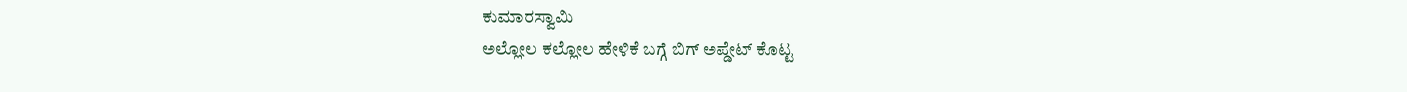ಕುಮಾರಸ್ವಾಮಿ
ಅಲ್ಲೋಲ ಕಲ್ಲೋಲ ಹೇಳಿಕೆ ಬಗ್ಗೆ ಬಿಗ್ ಅಪ್ಡೇಟ್ ಕೊಟ್ಟ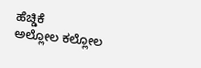ಹೆಚ್ಡಿಕೆ
ಅಲ್ಲೋಲ ಕಲ್ಲೋಲ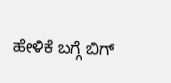ಹೇಳಿಕೆ ಬಗ್ಗೆ ಬಿಗ್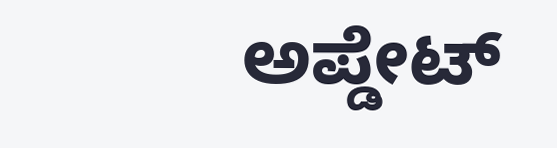ಅಪ್ಡೇಟ್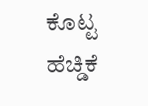ಕೊಟ್ಟ ಹೆಚ್ಡಿಕೆ